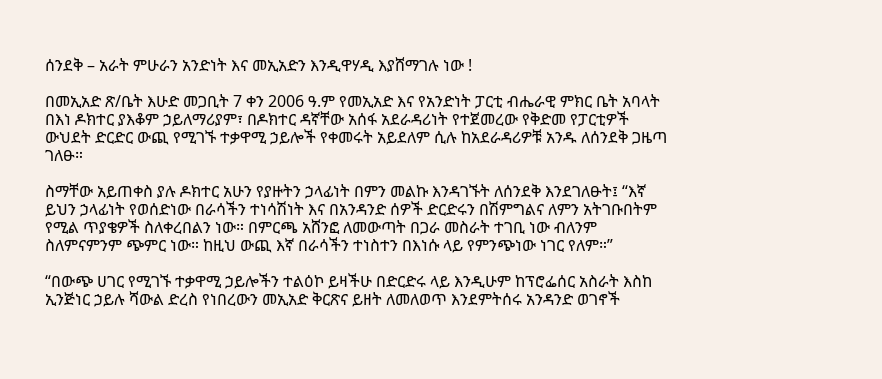ሰንደቅ – አራት ምሁራን አንድነት እና መኢአድን እንዲዋሃዲ እያሸማገሉ ነው !

በመኢአድ ጽ/ቤት እሁድ መጋቢት 7 ቀን 2006 ዓ.ም የመኢአድ እና የአንድነት ፓርቲ ብሔራዊ ምክር ቤት አባላት በእነ ዶክተር ያእቆም ኃይለማሪያም፣ በዶክተር ዳኛቸው አሰፋ አደራዳሪነት የተጀመረው የቅድመ የፓርቲዎች ውህደት ድርድር ውጪ የሚገኙ ተቃዋሚ ኃይሎች የቀመሩት አይደለም ሲሉ ከአደራዳሪዎቹ አንዱ ለሰንደቅ ጋዜጣ ገለፁ።

ስማቸው አይጠቀስ ያሉ ዶክተር አሁን የያዙትን ኃላፊነት በምን መልኩ እንዳገኙት ለሰንደቅ እንደገለፁት፤ “እኛ ይህን ኃላፊነት የወሰድነው በራሳችን ተነሳሽነት እና በአንዳንድ ሰዎች ድርድሩን በሽምግልና ለምን አትገቡበትም የሚል ጥያቄዎች ስለቀረበልን ነው። በምርጫ አሸንፎ ለመውጣት በጋራ መስራት ተገቢ ነው ብለንም ስለምናምንም ጭምር ነው። ከዚህ ውጪ እኛ በራሳችን ተነስተን በእነሱ ላይ የምንጭነው ነገር የለም።”

“በውጭ ሀገር የሚገኙ ተቃዋሚ ኃይሎችን ተልዕኮ ይዛችሁ በድርድሩ ላይ እንዲሁም ከፕሮፌሰር አስራት እስከ ኢንጅነር ኃይሉ ሻውል ድረስ የነበረውን መኢአድ ቅርጽና ይዘት ለመለወጥ እንደምትሰሩ አንዳንድ ወገኖች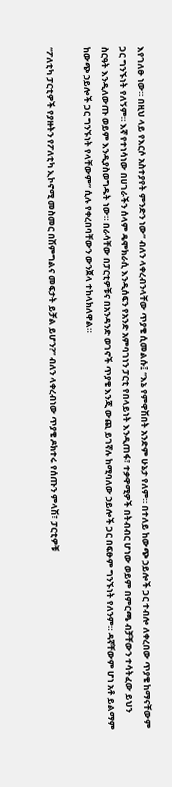እየገለፁ ነው። በዚህ ላይ የእርሶ አስተያየት ምንድን ነው” ብለን ላቀረብንላቸው ጥያቄ ሲመልሱ፤ “እኔ የምዋሽበት አንድም ሁኔታ የለም። በተለይ ከውጭ ኃይሎች ጋር ተብሎ ለቀረበው ጥያቄ ከማናቸውም ጋር ግንኙነት የለኝም። እኛ የተነሳነው በሀገራችን ሰላም ዴሞክራሲ እንዲሰፍን የአንድ አምባገነን ፓርቲ የበላይነት እንዲጠፋ፣ ተቃዋሚዎች በትብብር ሆነው ወይም በምርጫ ብቻቸውን ተሳትፈው ይህን ስርዓት እንዲለውጡ ወይም እንዲያስወግዱት ነው። በራሳቸው በፓርቲዎቹና በአንዳንድ ወገኖች ጥያቄ እንጂ ውጪ ይገኛሉ ከሚባለው ኃይሎች ጋር በፍፁም ግንኙነት የለንም። ዳኛቸውም ሆነ አቶ ይልማም ከውጭ ኃይሎች ጋር ግንኙነት የላቸውም” ሲሉ የቀረበባቸውን ውንጀላ ተከላክለዋል።

“ፖለቲካ ፓርቲዎች የያዙትን የፖለቲካ ኢኮኖሚ መስመር በሽምግልና መፍታት ይቻል ይሆን?” ብለን ላቀረብነው ጥያቄ ዶክተሩ የሰጡን ምላሽ፣ ፓርቲዎቹ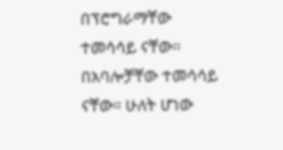በፕሮግራማቸው ተመሳሳይ ናቸው። በአባሎቻቸው ተመሳሳይ ናቸው። ሁለት ሆነው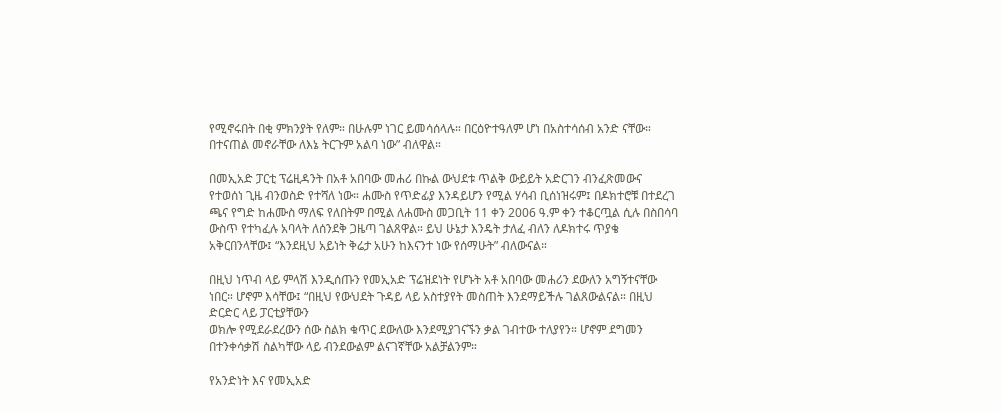የሚኖሩበት በቂ ምክንያት የለም። በሁሉም ነገር ይመሳሰላሉ። በርዕዮተዓለም ሆነ በአስተሳሰብ አንድ ናቸው። በተናጠል መኖራቸው ለእኔ ትርጉም አልባ ነው” ብለዋል።

በመኢአድ ፓርቲ ፕሬዚዳንት በአቶ አበባው መሐሪ በኩል ውህደቱ ጥልቅ ውይይት አድርገን ብንፈጽመውና የተወሰነ ጊዜ ብንወስድ የተሻለ ነው። ሐሙስ የጥድፊያ እንዳይሆን የሚል ሃሳብ ቢሰነዝሩም፤ በዶክተሮቹ በተደረገ ጫና የግድ ከሐሙስ ማለፍ የለበትም በሚል ለሐሙስ መጋቢት 11 ቀን 2006 ዓ.ም ቀን ተቆርጧል ሲሉ በስበሳባ ውስጥ የተካፈሉ አባላት ለሰንደቅ ጋዜጣ ገልጸዋል። ይህ ሁኔታ እንዴት ታለፈ ብለን ለዶክተሩ ጥያቄ አቅርበንላቸው፤ “እንደዚህ አይነት ቅሬታ አሁን ከእናንተ ነው የሰማሁት” ብለውናል።

በዚህ ነጥብ ላይ ምላሽ እንዲሰጡን የመኢአድ ፕሬዝደነት የሆኑት አቶ አበባው መሐሪን ደውለን አግኝተናቸው ነበር። ሆኖም እሳቸው፤ “በዚህ የውህደት ጉዳይ ላይ አስተያየት መስጠት እንደማይችሉ ገልጸውልናል። በዚህ ድርድር ላይ ፓርቲያቸውን
ወክሎ የሚደራደረውን ሰው ስልክ ቁጥር ደውለው እንደሚያገናኙን ቃል ገብተው ተለያየን። ሆኖም ደግመን በተንቀሳቃሽ ስልካቸው ላይ ብንደውልም ልናገኛቸው አልቻልንም።

የአንድነት እና የመኢአድ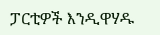ፓርቲዎች እንዲዋሃዱ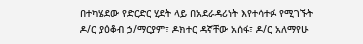በተካሄደው የድርድር ሂደት ላይ በአደራዳሪነት እየተሳተፉ የሚገኙት ዶ/ር ያዕቆብ ኃ/ማርያም፣ ዶክተር ዳኛቸው አሰፋ፣ ዶ/ር አለማየሁ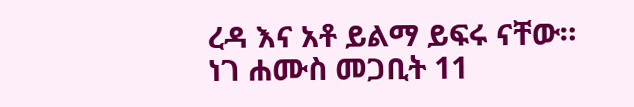ረዳ እና አቶ ይልማ ይፍሩ ናቸው። ነገ ሐሙስ መጋቢት 11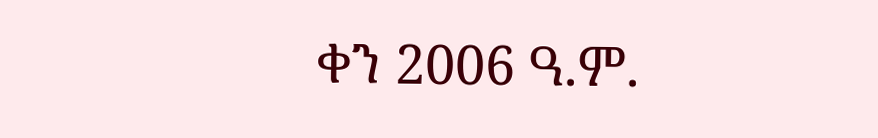ቀን 2006 ዓ.ም.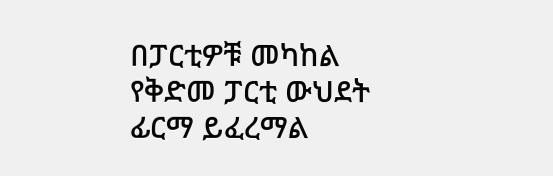በፓርቲዎቹ መካከል የቅድመ ፓርቲ ውህደት ፊርማ ይፈረማል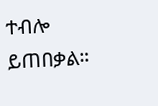ተብሎ ይጠበቃል።